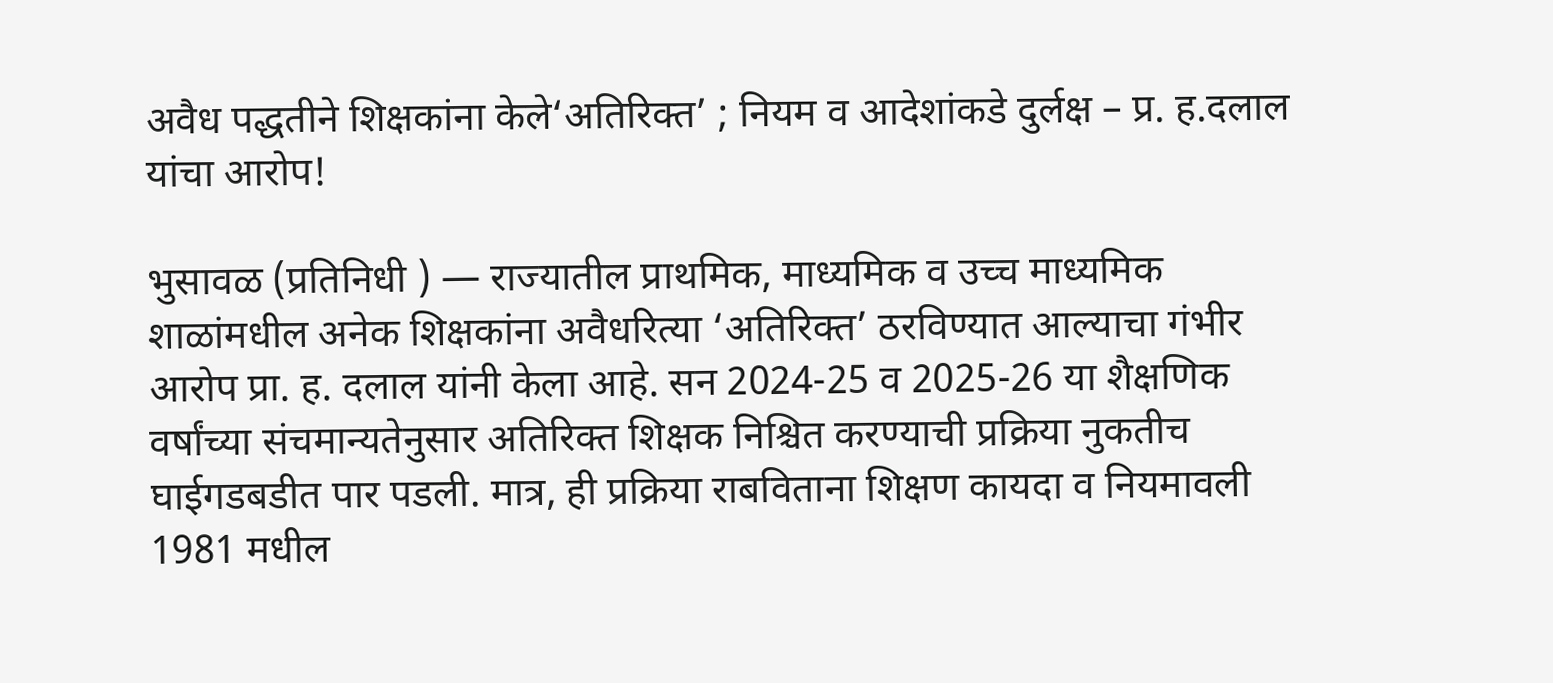अवैध पद्धतीने शिक्षकांना केले‘अतिरिक्त’ ; नियम व आदेशांकडे दुर्लक्ष – प्र. ह.दलाल यांचा आरोप!

भुसावळ (प्रतिनिधी ) — राज्यातील प्राथमिक, माध्यमिक व उच्च माध्यमिक शाळांमधील अनेक शिक्षकांना अवैधरित्या ‘अतिरिक्त’ ठरविण्यात आल्याचा गंभीर आरोप प्रा. ह. दलाल यांनी केला आहे. सन 2024-25 व 2025-26 या शैक्षणिक वर्षांच्या संचमान्यतेनुसार अतिरिक्त शिक्षक निश्चित करण्याची प्रक्रिया नुकतीच घाईगडबडीत पार पडली. मात्र, ही प्रक्रिया राबविताना शिक्षण कायदा व नियमावली 1981 मधील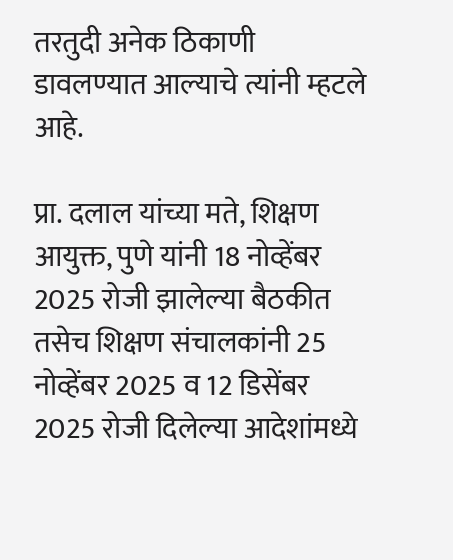तरतुदी अनेक ठिकाणी डावलण्यात आल्याचे त्यांनी म्हटले आहे.

प्रा. दलाल यांच्या मते, शिक्षण आयुक्त, पुणे यांनी 18 नोव्हेंबर 2025 रोजी झालेल्या बैठकीत तसेच शिक्षण संचालकांनी 25 नोव्हेंबर 2025 व 12 डिसेंबर 2025 रोजी दिलेल्या आदेशांमध्ये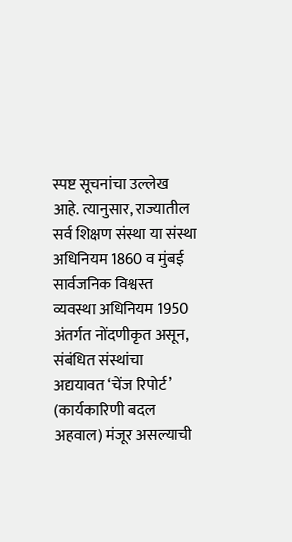स्पष्ट सूचनांचा उल्लेख आहे. त्यानुसार, राज्यातील सर्व शिक्षण संस्था या संस्था अधिनियम 1860 व मुंबई सार्वजनिक विश्वस्त व्यवस्था अधिनियम 1950 अंतर्गत नोंदणीकृत असून, संबंधित संस्थांचा अद्ययावत ‘चेंज रिपोर्ट’ (कार्यकारिणी बदल अहवाल) मंजूर असल्याची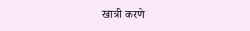खात्री करणे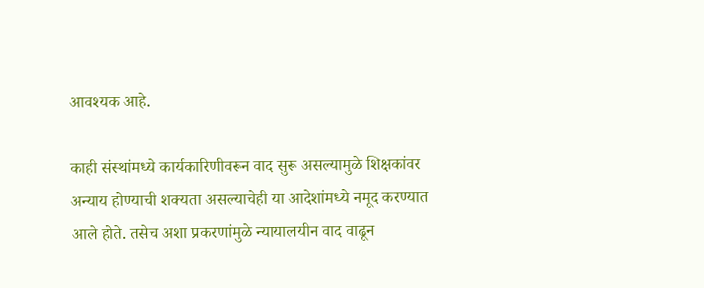आवश्यक आहे.

काही संस्थांमध्ये कार्यकारिणीवरून वाद सुरू असल्यामुळे शिक्षकांवर अन्याय होण्याची शक्यता असल्याचेही या आदेशांमध्ये नमूद करण्यात आले होते. तसेच अशा प्रकरणांमुळे न्यायालयीन वाद वाढून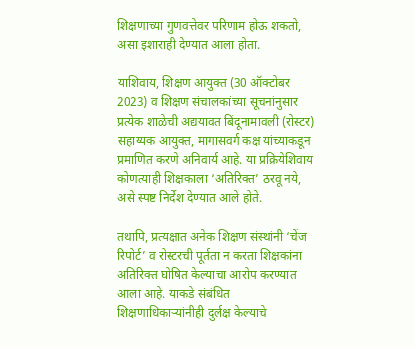शिक्षणाच्या गुणवत्तेवर परिणाम होऊ शकतो, असा इशाराही देण्यात आला होता.

याशिवाय, शिक्षण आयुक्त (30 ऑक्टोबर 2023) व शिक्षण संचालकांच्या सूचनांनुसार प्रत्येक शाळेची अद्ययावत बिंदूनामावली (रोस्टर) सहाय्यक आयुक्त, मागासवर्ग कक्ष यांच्याकडून प्रमाणित करणे अनिवार्य आहे. या प्रक्रियेशिवाय कोणत्याही शिक्षकाला ‘अतिरिक्त’ ठरवू नये, असे स्पष्ट निर्देश देण्यात आले होते.

तथापि, प्रत्यक्षात अनेक शिक्षण संस्थांनी ‘चेंज रिपोर्ट’ व रोस्टरची पूर्तता न करता शिक्षकांना अतिरिक्त घोषित केल्याचा आरोप करण्यात आला आहे. याकडे संबंधित शिक्षणाधिकाऱ्यांनीही दुर्लक्ष केल्याचे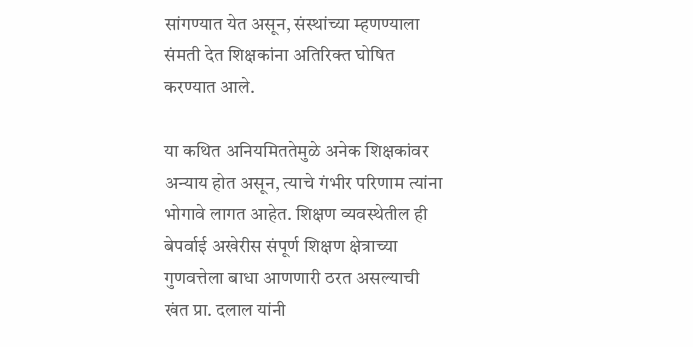सांगण्यात येत असून, संस्थांच्या म्हणण्याला संमती देत शिक्षकांना अतिरिक्त घोषित करण्यात आले.

या कथित अनियमिततेमुळे अनेक शिक्षकांवर अन्याय होत असून, त्याचे गंभीर परिणाम त्यांना भोगावे लागत आहेत. शिक्षण व्यवस्थेतील ही बेपर्वाई अखेरीस संपूर्ण शिक्षण क्षेत्राच्या गुणवत्तेला बाधा आणणारी ठरत असल्याची खंत प्रा. दलाल यांनी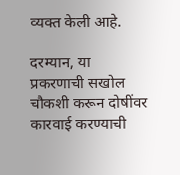व्यक्त केली आहे.

दरम्यान, या प्रकरणाची सखोल चौकशी करून दोषींवर कारवाई करण्याची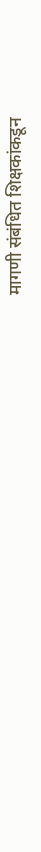मागणी संबंधित शिक्षकांकडून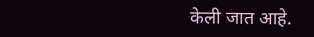केली जात आहे.